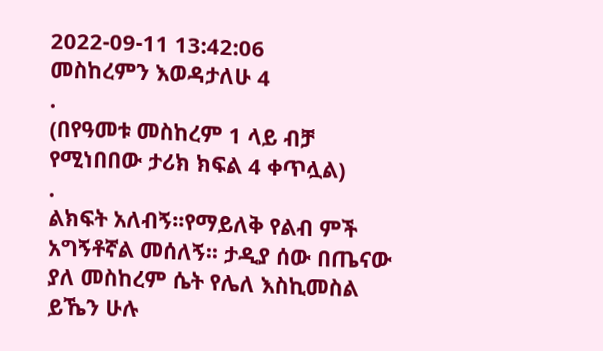2022-09-11 13:42:06
መስከረምን እወዳታለሁ 4
.
(በየዓመቱ መስከረም 1 ላይ ብቻ የሚነበበው ታሪክ ክፍል 4 ቀጥሏል)
.
ልክፍት አለብኝ፡፡የማይለቅ የልብ ምች አግኝቶኛል መሰለኝ፡፡ ታዲያ ሰው በጤናው ያለ መስከረም ሴት የሌለ እስኪመስል ይኼን ሁሉ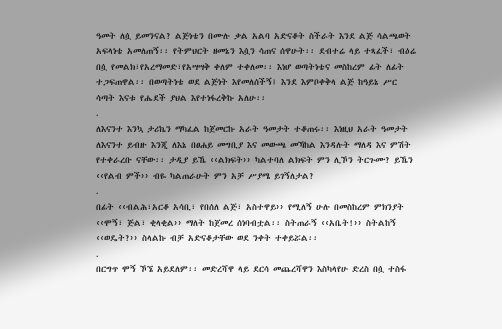ዓመት ለሷ ይመንናል? ልጅነቴን በሙሉ ቃል አልባ አድናቆት ስችራት እንደ ልጅ ሳልጫወት አፍላነቴ አመለጠኝ፡፡ የትምህርት ዘመኔን እሷን ሳጠና ሰዋሁት፡፡ ደብተሬ ላይ ተጻፈች፣ ብዕሬ በሷ የመልክ፣የአረማመድ፣የአሣሣቅ ቀለም ተቀለመ፡፡ እነሆ ወጣትነቴና መስከረም ፊት ለፊት ተጋፍጠዋል፡፡ በወጣትነቴ ወደ ልጅነት እየመለሰችኝ፤ እንደ እምቦቀቅላ ልጅ ከዓይኔ ሥር ሳጣት እናቱ የሔደች ያህል እየተነፋረቅኩ አለሁ፡፡
.
ለእናንተ እንኳ ታሪኬን ማካፈል ከጀመርኩ አራት ዓመታት ተቆጠሩ፡፡ እነዚህ አራት ዓመታት ለእናንተ ይብዙ እንጂ ለእኔ በፀሐይ መግቢያ እና መውጫ መኻከል እንዳሉት ማለዳ እና ምሽት የተቀራረቡ ናቸው፡፡ ታዲያ ይኼ ‹‹ልክፍት›› ካልተባለ ልክፍት ምን ሊኾን ትርጉሙ? ይኼን ‹‹የልብ ምች›› ብዬ ካልጠራሁት ምን አቻ ሥያሜ ይገኝለታል?
.
በፊት ‹‹ብልሕ፣አርቆ አሳቢ፣ የበሰለ ልጅ፣ አስተዋይ›› የሚለኝ ሁሉ በመስከረም ምክንያት ‹‹ሞኝ፣ ጅል፣ ቂላቂል›› ማለት ከጀመረ ሰነባብቷል፡፡ ስትጠራኝ ‹‹አቤት!›› ስትልከኝ ‹‹ወዴት?›› ስላልኩ ብቻ አድናቆታቸው ወደ ንቀት ተቀይሯል፡፡
.
በርግጥ ሞኝ ኾኜ አይደለም፡፡ መድረሻዋ ላይ ደርሳ መጨረሻዋን እስካላየሁ ድረስ በሷ ተስፋ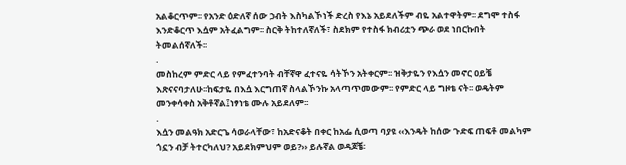አልቆርጥም፡፡ የአንድ ዕድለኛ ሰው ኃብት እስካልኾነች ድረስ የእኔ አይደለችም ብዬ አልተዋትም፡፡ ደግሞ ተስፋ እንድቆርጥ እሷም አትፈልግም፡፡ ስርቅ ትከተለኛለች፣ ስደክም የተስፋ ክብሪቷን ጭራ ወደ ነበርኩበት ትመልሰኛለች፡፡
.
መስከረም ምድር ላይ የምፈተንባት ብቸኛዋ ፈተናዬ ሳትኾን አትቀርም፡፡ ዝቅታዬን የእሷን መኖር ዐይቼ እጽናናባታለሁ፡፡ከፍታዬ በእሷ እርግጠኛ ስላልኾንኩ አላጣጥመውም፡፡ የምድር ላይ ግዞቴ ናት፡፡ ወዴትም መንቀሳቀስ አቅቶኛል፤ነፃነቴ ሙሉ አይደለም፡፡
.
እሷን መልዓክ አድርጌ ሳወራላቸው፣ ከአድናቆት በቀር ከአፌ ሲወጣ ባያዩ ‹‹እንዴት ከሰው ጉድፍ ጠፍቶ መልካም ጎኗን ብቻ ትተርካለህ? አይደክምህም ወይ?›› ይሉኛል ወዳጆቼ፡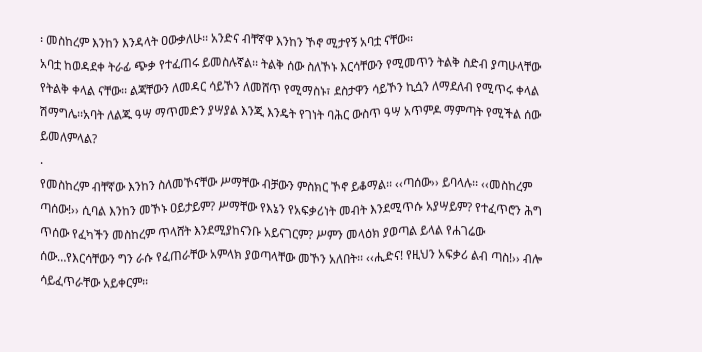፡ መስከረም እንከን እንዳላት ዐውቃለሁ፡፡ አንድና ብቸኛዋ እንከን ኾኖ ሚታየኝ አባቷ ናቸው፡፡
አባቷ ከወዳደቀ ትራፊ ጭቃ የተፈጠሩ ይመስሉኛል፡፡ ትልቅ ሰው ስለኾኑ እርሳቸውን የሚመጥን ትልቅ ስድብ ያጣሁላቸው የትልቅ ቀላል ናቸው፡፡ ልጃቸውን ለመዳር ሳይኾን ለመሸጥ የሚማስኑ፣ ደስታዋን ሳይኾን ኪሷን ለማደለብ የሚጥሩ ቀላል ሽማግሌ፡፡አባት ለልጁ ዓሣ ማጥመድን ያሣያል እንጂ እንዴት የገነት ባሕር ውስጥ ዓሣ አጥምዶ ማምጣት የሚችል ሰው ይመለምላል?
.
የመስከረም ብቸኛው እንከን ስለመኾናቸው ሥማቸው ብቻውን ምስክር ኾኖ ይቆማል፡፡ ‹‹ጣሰው›› ይባላሉ፡፡ ‹‹መስከረም ጣሰው!›› ሲባል እንከን መኾኑ ዐይታይም? ሥማቸው የእኔን የአፍቃሪነት መብት እንደሚጥሱ አያሣይም? የተፈጥሮን ሕግ ጥሰው የፈካችን መስከረም ጥላሸት እንደሚያከናንቡ አይናገርም? ሥምን መላዕክ ያወጣል ይላል የሐገሬው ሰው…የእርሳቸውን ግን ራሱ የፈጠራቸው አምላክ ያወጣላቸው መኾን አለበት፡፡ ‹‹ሒድና! የዚህን አፍቃሪ ልብ ጣስ!›› ብሎ ሳይፈጥራቸው አይቀርም፡፡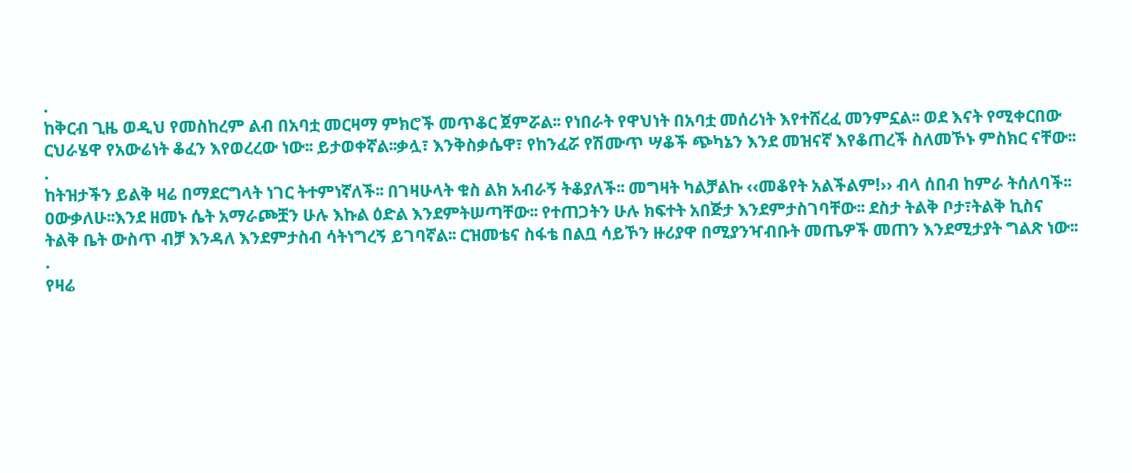.
ከቅርብ ጊዜ ወዲህ የመስከረም ልብ በአባቷ መርዛማ ምክሮች መጥቆር ጀምሯል፡፡ የነበራት የዋህነት በአባቷ መሰሪነት እየተሸረፈ መንምኗል፡፡ ወደ እናት የሚቀርበው ርህራሄዋ የአውሬነት ቆፈን እየወረረው ነው፡፡ ይታወቀኛል፡፡ቃሏ፣ እንቅስቃሴዋ፣ የከንፈሯ የሽሙጥ ሣቆች ጭካኔን እንደ መዝናኛ እየቆጠረች ስለመኾኑ ምስክር ናቸው፡፡
.
ከትዝታችን ይልቅ ዛሬ በማደርግላት ነገር ትተምነኛለች፡፡ በገዛሁላት ቁስ ልክ አብራኝ ትቆያለች፡፡ መግዛት ካልቻልኩ ‹‹መቆየት አልችልም!›› ብላ ሰበብ ከምራ ትሰለባች፡፡
ዐውቃለሁ፡፡እንደ ዘመኑ ሴት አማራጮቿን ሁሉ እኩል ዕድል እንደምትሠጣቸው፡፡ የተጠጋትን ሁሉ ክፍተት አበጅታ እንደምታስገባቸው፡፡ ደስታ ትልቅ ቦታ፣ትልቅ ኪስና ትልቅ ቤት ውስጥ ብቻ እንዳለ እንደምታስብ ሳትነግረኝ ይገባኛል፡፡ ርዝመቴና ስፋቴ በልቧ ሳይኾን ዙሪያዋ በሚያንዣብቡት መጤዎች መጠን እንደሚታያት ግልጽ ነው፡፡
.
የዛሬ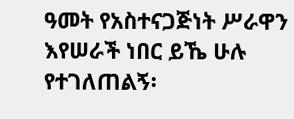ዓመት የአስተናጋጅነት ሥራዋን እየሠራች ነበር ይኼ ሁሉ የተገለጠልኝ፡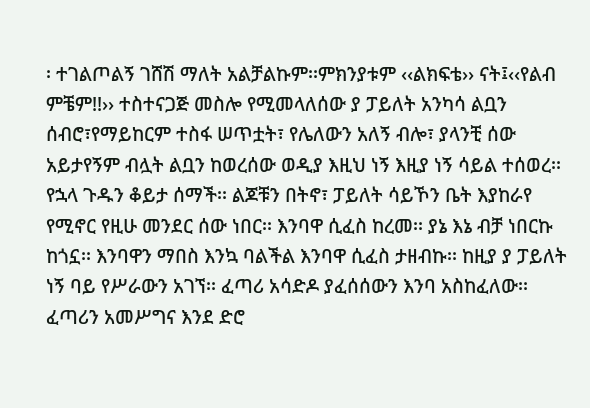፡ ተገልጦልኝ ገሸሽ ማለት አልቻልኩም፡፡ምክንያቱም ‹‹ልክፍቴ›› ናት፤‹‹የልብ ምቼም!!›› ተስተናጋጅ መስሎ የሚመላለሰው ያ ፓይለት አንካሳ ልቧን ሰብሮ፣የማይከርም ተስፋ ሠጥቷት፣ የሌለውን አለኝ ብሎ፣ ያላንቺ ሰው አይታየኝም ብሏት ልቧን ከወረሰው ወዲያ እዚህ ነኝ እዚያ ነኝ ሳይል ተሰወረ፡፡ የኋላ ጉዱን ቆይታ ሰማች፡፡ ልጆቹን በትኖ፣ ፓይለት ሳይኾን ቤት እያከራየ የሚኖር የዚሁ መንደር ሰው ነበር፡፡ እንባዋ ሲፈስ ከረመ፡፡ ያኔ እኔ ብቻ ነበርኩ ከጎኗ፡፡ እንባዋን ማበስ እንኳ ባልችል እንባዋ ሲፈስ ታዘብኩ፡፡ ከዚያ ያ ፓይለት ነኝ ባይ የሥራውን አገኘ፡፡ ፈጣሪ አሳድዶ ያፈሰሰውን እንባ አስከፈለው፡፡ ፈጣሪን አመሥግና እንደ ድሮ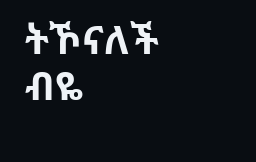ትኾናለች ብዬ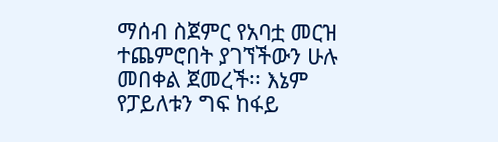ማሰብ ስጀምር የአባቷ መርዝ ተጨምሮበት ያገኘችውን ሁሉ መበቀል ጀመረች፡፡ እኔም የፓይለቱን ግፍ ከፋይ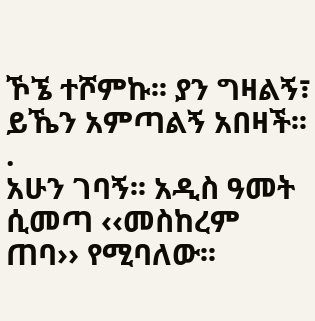ኾኜ ተሾምኩ፡፡ ያን ግዛልኝ፣ ይኼን አምጣልኝ አበዛች፡፡
.
አሁን ገባኝ፡፡ አዲስ ዓመት ሲመጣ ‹‹መስከረም ጠባ›› የሚባለው፡፡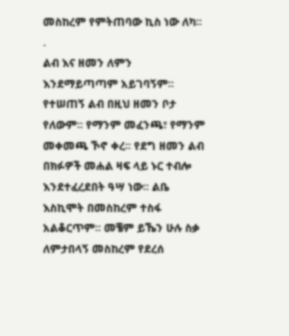መስከረም የምትጠባው ኪስ ነው ለካ፡፡
.
ልብ እና ዘመን ለምን እንደማይጣጣም አይገባኝም፡፡ የተሠጠኝ ልብ በዚህ ዘመን ቦታ የለውም፡፡ የማንም መፈንጫ፣ የማንም መቀመጫ ኾኖ ቀረ፡፡ የደግ ዘመን ልብ በክፉዎች መሐል ዛፍ ላይ ኑር ተብሎ እንደተፈረደበት ዓሣ ነው፡፡ ልቤ እስኪሞት በመስከረም ተስፋ አልቆርጥም፡፡ መቼም ይኼን ሁሉ ስቃ ለምታበላኝ መስከረም የደረሰ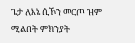ጌታ ለእኔ ሲኾን መርጦ ዝም ሚልበት ምክንያት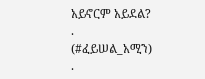አይኖርም አይደል?
.
(#ፈይሠል_አሚን)
.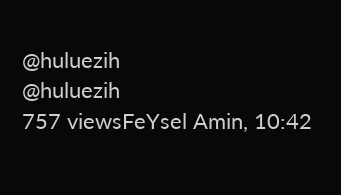@huluezih
@huluezih
757 viewsFeYsel Amin, 10:42